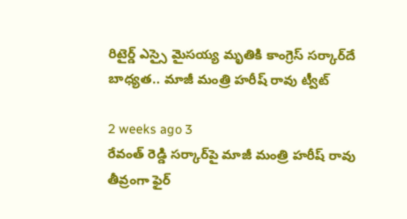రిటైర్డ్ ఎస్సై మైసయ్య మృతికి కాంగ్రెస్ సర్కార్‌దే బాధ్యత.. మాజీ మంత్రి హరీష్ రావు ట్వీట్

2 weeks ago 3
రేవంత్ రెడ్డి సర్కార్‌పై మాజీ మంత్రి హరీష్ రావు తీవ్రంగా ఫైర్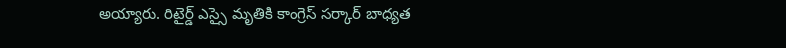అయ్యారు. రిటైర్డ్ ఎస్సై మృతికి కాంగ్రెస్ సర్కార్‌ బాధ్యత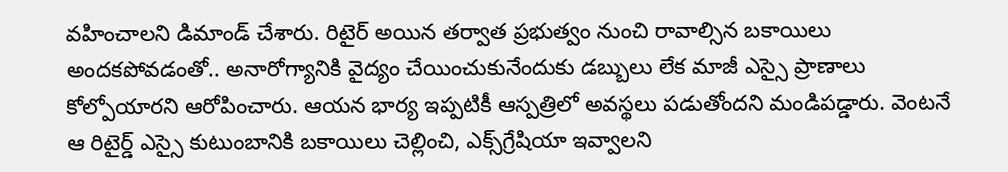వహించాలని డిమాండ్ చేశారు. రిటైర్ అయిన తర్వాత ప్రభుత్వం నుంచి రావాల్సిన బకాయిలు అందకపోవడంతో.. అనారోగ్యానికి వైద్యం చేయించుకునేందుకు డబ్బులు లేక మాజీ ఎస్సై ప్రాణాలు కోల్పోయారని ఆరోపించారు. ఆయన భార్య ఇప్పటికీ ఆస్పత్రిలో అవస్థలు పడుతోందని మండిపడ్డారు. వెంటనే ఆ రిటైర్డ్ ఎస్సై కుటుంబానికి బకాయిలు చెల్లించి, ఎక్స్‌గ్రేషియా ఇవ్వాలని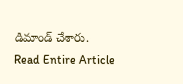డిమాండ్ చేశారు.
Read Entire Article